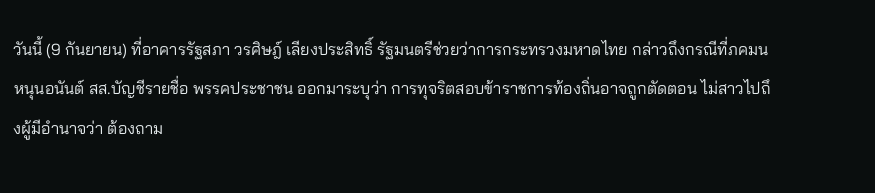วันนี้ (9 กันยายน) ที่อาคารรัฐสภา วรศิษฎ์ เลียงประสิทธิ์ รัฐมนตรีช่วยว่าการกระทรวงมหาดไทย กล่าวถึงกรณีที่ภคมน หนุนอนันต์ สส.บัญชีรายชื่อ พรรคประชาชน ออกมาระบุว่า การทุจริตสอบข้าราชการท้องถิ่นอาจถูกตัดตอน ไม่สาวไปถึงผู้มีอำนาจว่า ต้องถาม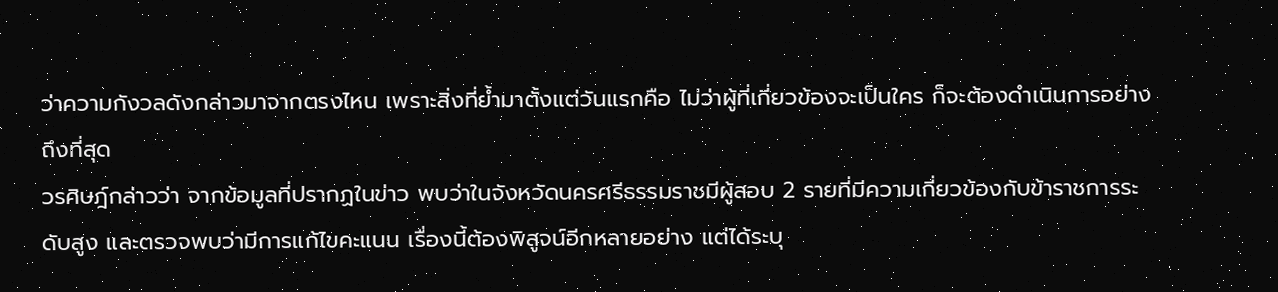ว่าความกังวลดังกล่าวมาจากตรงไหน เพราะสิ่งที่ย้ำมาตั้งแต่วันแรกคือ ไม่ว่าผู้ที่เกี่ยวข้องจะเป็นใคร ก็จะต้องดำเนินการอย่างถึงที่สุด
วรศิษฎ์กล่าวว่า จากข้อมูลที่ปรากฏในข่าว พบว่าในจังหวัดนครศรีธรรมราชมีผู้สอบ 2 รายที่มีความเกี่ยวข้องกับข้าราชการระดับสูง และตรวจพบว่ามีการแก้ไขคะแนน เรื่องนี้ต้องพิสูจน์อีกหลายอย่าง แต่ได้ระบุ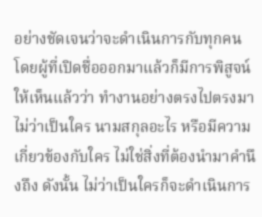อย่างชัดเจนว่าจะดำเนินการกับทุกคน โดยผู้ที่เปิดชื่อออกมาแล้วก็มีการพิสูจน์ให้เห็นแล้วว่า ทำงานอย่างตรงไปตรงมา ไม่ว่าเป็นใคร นามสกุลอะไร หรือมีความเกี่ยวข้องกับใคร ไม่ใช่สิ่งที่ต้องนำมาคำนึงถึง ดังนั้น ไม่ว่าเป็นใครก็จะดำเนินการ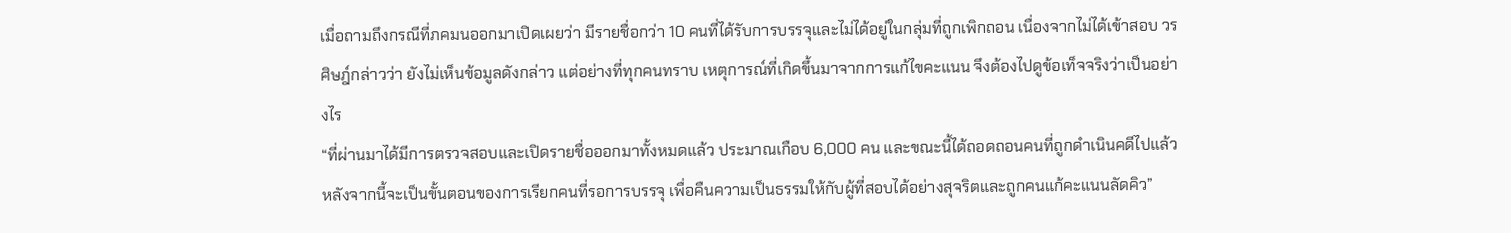เมื่อถามถึงกรณีที่ภคมนออกมาเปิดเผยว่า มีรายชื่อกว่า 10 คนที่ได้รับการบรรจุและไม่ได้อยู่ในกลุ่มที่ถูกเพิกถอน เนื่องจากไม่ได้เข้าสอบ วรศิษฎ์กล่าวว่า ยังไม่เห็นข้อมูลดังกล่าว แต่อย่างที่ทุกคนทราบ เหตุการณ์ที่เกิดขึ้นมาจากการแก้ไขคะแนน จึงต้องไปดูข้อเท็จจริงว่าเป็นอย่างไร
“ที่ผ่านมาได้มีการตรวจสอบและเปิดรายชื่อออกมาทั้งหมดแล้ว ประมาณเกือบ 6,000 คน และขณะนี้ได้ถอดถอนคนที่ถูกดำเนินคดีไปแล้ว หลังจากนี้จะเป็นขั้นตอนของการเรียกคนที่รอการบรรจุ เพื่อคืนความเป็นธรรมให้กับผู้ที่สอบได้อย่างสุจริตและถูกคนแก้คะแนนลัดคิว”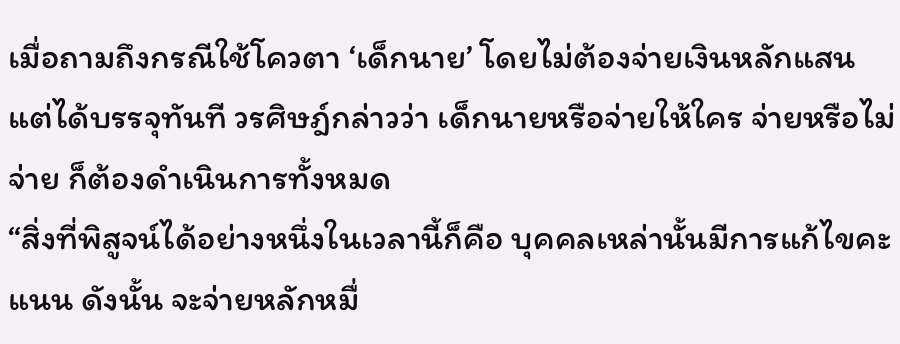เมื่อถามถึงกรณีใช้โควตา ‘เด็กนาย’ โดยไม่ต้องจ่ายเงินหลักแสน แต่ได้บรรจุทันที วรศิษฎ์กล่าวว่า เด็กนายหรือจ่ายให้ใคร จ่ายหรือไม่จ่าย ก็ต้องดำเนินการทั้งหมด
“สิ่งที่พิสูจน์ได้อย่างหนึ่งในเวลานี้ก็คือ บุคคลเหล่านั้นมีการแก้ไขคะแนน ดังนั้น จะจ่ายหลักหมื่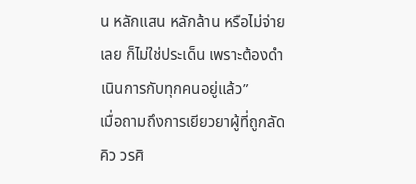น หลักแสน หลักล้าน หรือไม่จ่ายเลย ก็ไม่ใช่ประเด็น เพราะต้องดำเนินการกับทุกคนอยู่แล้ว”
เมื่อถามถึงการเยียวยาผู้ที่ถูกลัดคิว วรศิ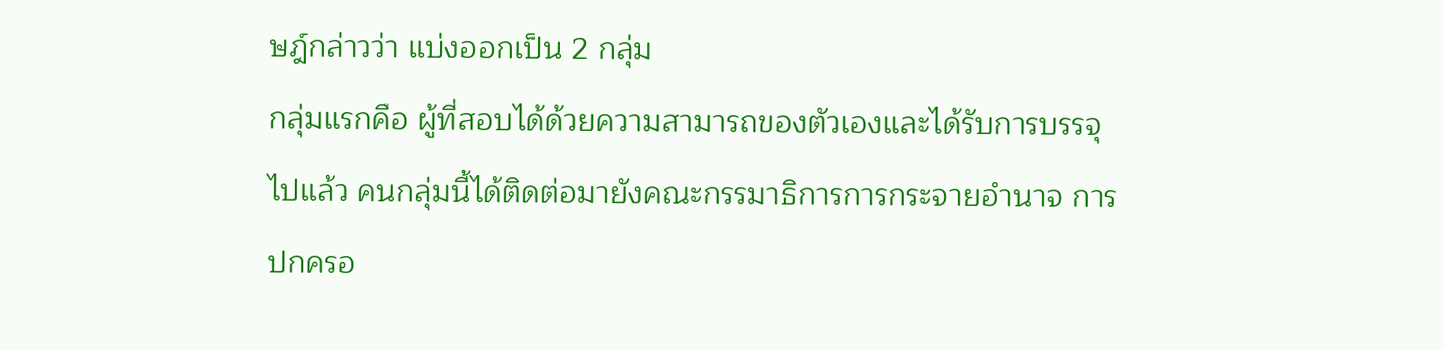ษฎ์กล่าวว่า แบ่งออกเป็น 2 กลุ่ม
กลุ่มแรกคือ ผู้ที่สอบได้ด้วยความสามารถของตัวเองและได้รับการบรรจุไปแล้ว คนกลุ่มนี้ได้ติดต่อมายังคณะกรรมาธิการการกระจายอำนาจ การปกครอ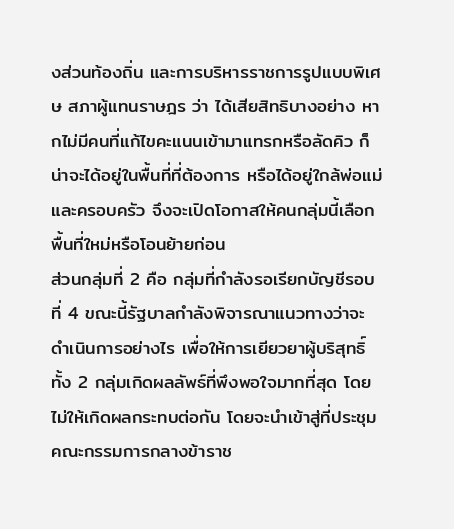งส่วนท้องถิ่น และการบริหารราชการรูปแบบพิเศษ สภาผู้แทนราษฎร ว่า ได้เสียสิทธิบางอย่าง หากไม่มีคนที่แก้ไขคะแนนเข้ามาแทรกหรือลัดคิว ก็น่าจะได้อยู่ในพื้นที่ที่ต้องการ หรือได้อยู่ใกล้พ่อแม่และครอบครัว จึงจะเปิดโอกาสให้คนกลุ่มนี้เลือกพื้นที่ใหม่หรือโอนย้ายก่อน
ส่วนกลุ่มที่ 2 คือ กลุ่มที่กำลังรอเรียกบัญชีรอบที่ 4 ขณะนี้รัฐบาลกำลังพิจารณาแนวทางว่าจะดำเนินการอย่างไร เพื่อให้การเยียวยาผู้บริสุทธิ์ทั้ง 2 กลุ่มเกิดผลลัพธ์ที่พึงพอใจมากที่สุด โดยไม่ให้เกิดผลกระทบต่อกัน โดยจะนำเข้าสู่ที่ประชุมคณะกรรมการกลางข้าราช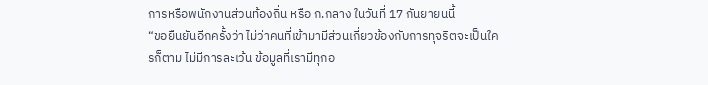การหรือพนักงานส่วนท้องถิ่น หรือ ก.กลาง ในวันที่ 17 กันยายนนี้
“ขอยืนยันอีกครั้งว่า ไม่ว่าคนที่เข้ามามีส่วนเกี่ยวข้องกับการทุจริตจะเป็นใครก็ตาม ไม่มีการละเว้น ข้อมูลที่เรามีทุกอ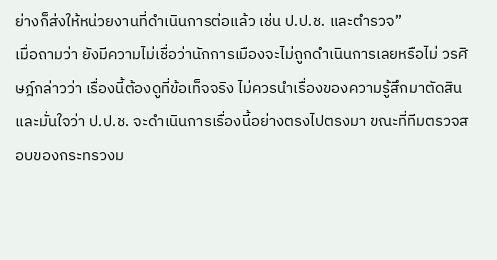ย่างก็ส่งให้หน่วยงานที่ดำเนินการต่อแล้ว เช่น ป.ป.ช. และตำรวจ”
เมื่อถามว่า ยังมีความไม่เชื่อว่านักการเมืองจะไม่ถูกดำเนินการเลยหรือไม่ วรศิษฎ์กล่าวว่า เรื่องนี้ต้องดูที่ข้อเท็จจริง ไม่ควรนำเรื่องของความรู้สึกมาตัดสิน และมั่นใจว่า ป.ป.ช. จะดำเนินการเรื่องนี้อย่างตรงไปตรงมา ขณะที่ทีมตรวจสอบของกระทรวงม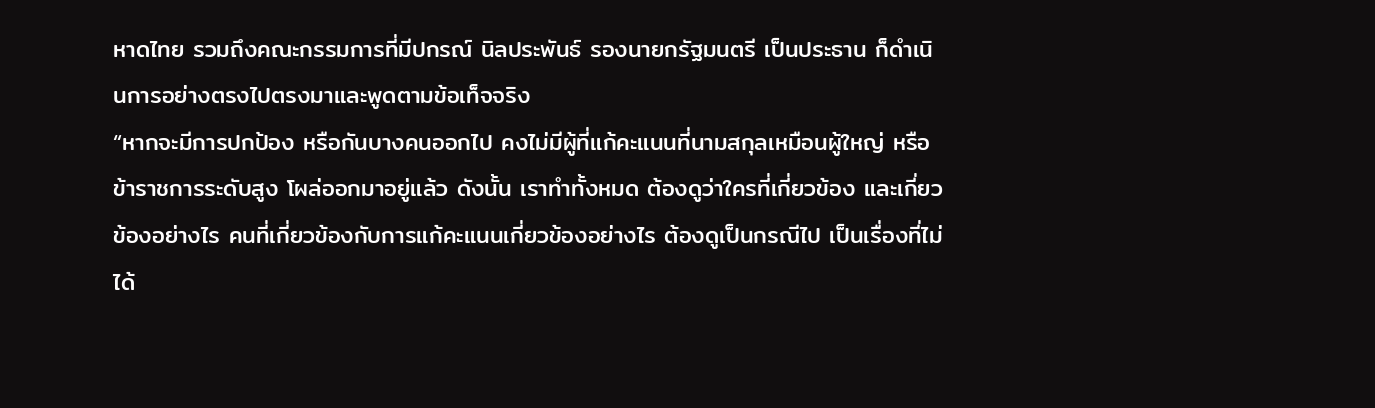หาดไทย รวมถึงคณะกรรมการที่มีปกรณ์ นิลประพันธ์ รองนายกรัฐมนตรี เป็นประธาน ก็ดำเนินการอย่างตรงไปตรงมาและพูดตามข้อเท็จจริง
“หากจะมีการปกป้อง หรือกันบางคนออกไป คงไม่มีผู้ที่แก้คะแนนที่นามสกุลเหมือนผู้ใหญ่ หรือข้าราชการระดับสูง โผล่ออกมาอยู่แล้ว ดังนั้น เราทำทั้งหมด ต้องดูว่าใครที่เกี่ยวข้อง และเกี่ยวข้องอย่างไร คนที่เกี่ยวข้องกับการแก้คะแนนเกี่ยวข้องอย่างไร ต้องดูเป็นกรณีไป เป็นเรื่องที่ไม่ได้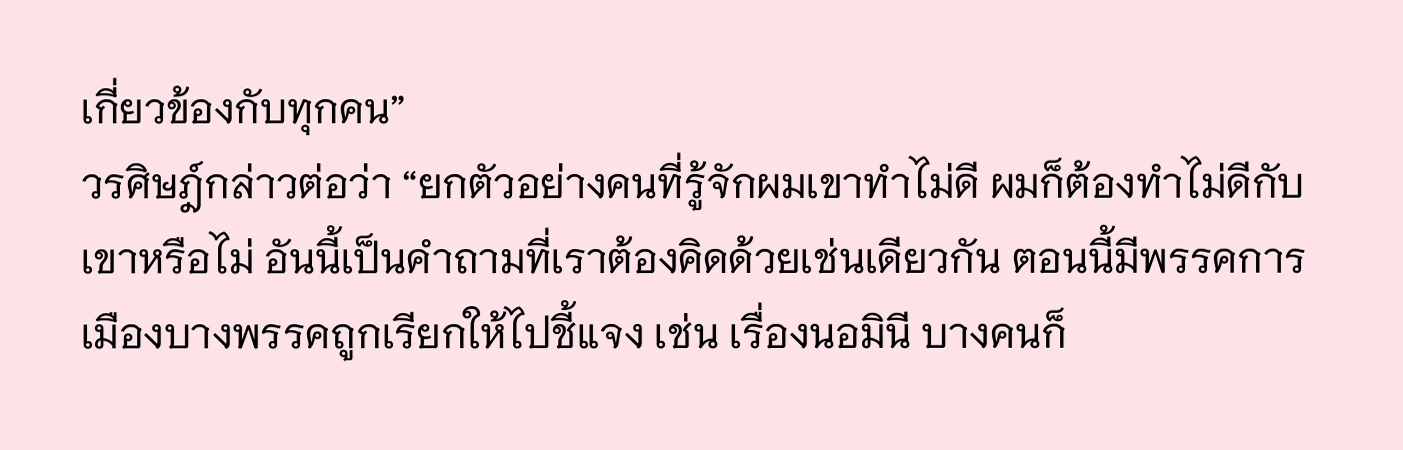เกี่ยวข้องกับทุกคน”
วรศิษฎ์กล่าวต่อว่า “ยกตัวอย่างคนที่รู้จักผมเขาทำไม่ดี ผมก็ต้องทำไม่ดีกับเขาหรือไม่ อันนี้เป็นคำถามที่เราต้องคิดด้วยเช่นเดียวกัน ตอนนี้มีพรรคการเมืองบางพรรคถูกเรียกให้ไปชี้แจง เช่น เรื่องนอมินี บางคนก็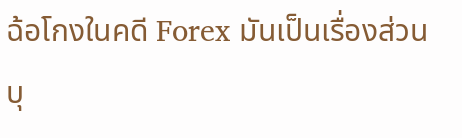ฉ้อโกงในคดี Forex มันเป็นเรื่องส่วนบุ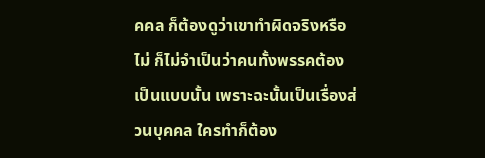คคล ก็ต้องดูว่าเขาทำผิดจริงหรือไม่ ก็ไม่จำเป็นว่าคนทั้งพรรคต้องเป็นแบบนั้น เพราะฉะนั้นเป็นเรื่องส่วนบุคคล ใครทำก็ต้อง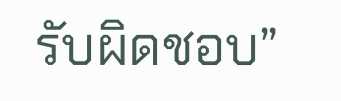รับผิดชอบ”